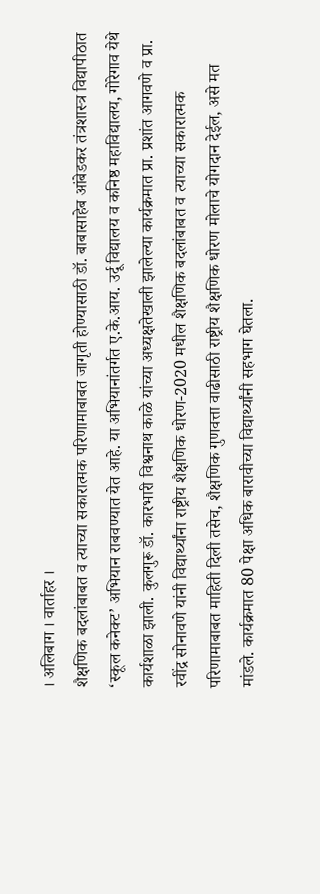। अलिबाग । वार्ताहर ।
शैक्षणिक बदलांबाबत व त्याच्या सकारात्मक परिणामाबाबत जागृती होण्यासाठी डॉ. बाबासाहेब आंबेडकर तंत्रशास्त्र विद्यापीठात ‘स्कूल कनेक्ट’ अभियान राबवण्यात येत आहे. या अभियानांतर्गत ए.के.आय. उर्दू विद्यालय व कनिष्ठ महाविद्यालय, गोरेगाव येथे कार्यशाळा झाली. कुलगुरू डॉ. कारभारी विश्वनाथ काळे यांच्या अध्यक्षतेखाली झालेल्या कार्यक्रमात प्रा. प्रशांत आगवणे व प्रा. रवींद्र सोनावणे यांनी विद्यार्थ्यांना राष्ट्रीय शैक्षणिक धोरण-2020 मधील शैक्षणिक बदलांबाबत व त्याच्या सकारात्मक परिणामाबाबत माहिती दिली तसेच, शैक्षणिक गुणवत्ता वाढीसाठी राष्ट्रीय शैक्षणिक धोरण मोलाचे योगदान देईल, असे मत मांडले. कार्यक्रमात 80 पेक्षा अधिक बारावीच्या विद्यार्थ्यांनी सहभाग घेतला.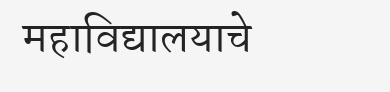महाविद्यालयाचे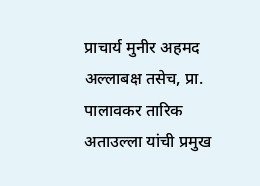प्राचार्य मुनीर अहमद अल्लाबक्ष तसेच, प्रा. पालावकर तारिक अताउल्ला यांची प्रमुख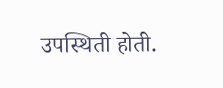उपस्थिती होती.